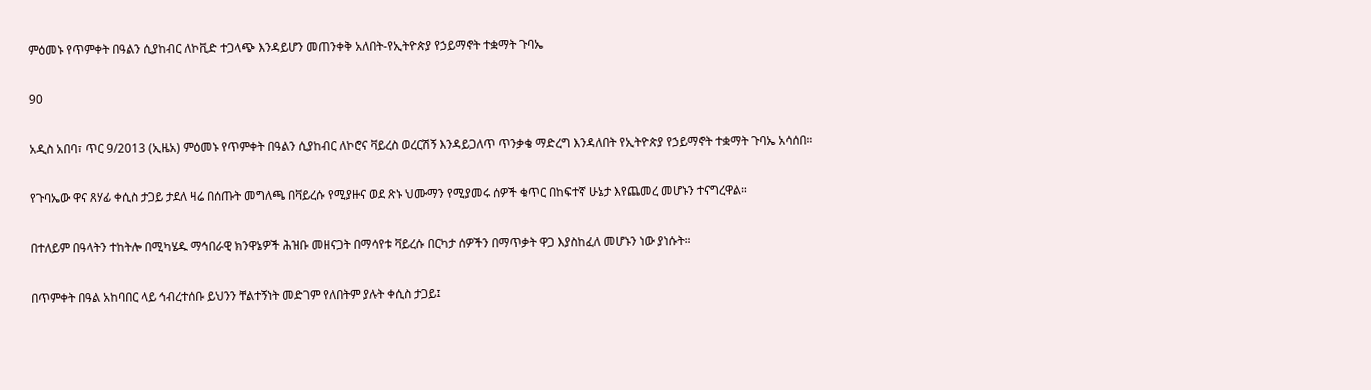ምዕመኑ የጥምቀት በዓልን ሲያከብር ለኮቪድ ተጋላጭ እንዳይሆን መጠንቀቅ አለበት-የኢትዮጵያ የኃይማኖት ተቋማት ጉባኤ

90

አዲስ አበባ፣ ጥር 9/2013 (ኢዜአ) ምዕመኑ የጥምቀት በዓልን ሲያከብር ለኮሮና ቫይረስ ወረርሽኝ እንዳይጋለጥ ጥንቃቄ ማድረግ እንዳለበት የኢትዮጵያ የኃይማኖት ተቋማት ጉባኤ አሳሰበ።

የጉባኤው ዋና ጸሃፊ ቀሲስ ታጋይ ታደለ ዛሬ በሰጡት መግለጫ በቫይረሱ የሚያዙና ወደ ጽኑ ህሙማን የሚያመሩ ሰዎች ቁጥር በከፍተኛ ሁኔታ እየጨመረ መሆኑን ተናግረዋል።

በተለይም በዓላትን ተከትሎ በሚካሄዱ ማኅበራዊ ክንዋኔዎች ሕዝቡ መዘናጋት በማሳየቱ ቫይረሱ በርካታ ሰዎችን በማጥቃት ዋጋ እያስከፈለ መሆኑን ነው ያነሱት።

በጥምቀት በዓል አከባበር ላይ ኅብረተሰቡ ይህንን ቸልተኝነት መድገም የለበትም ያሉት ቀሲስ ታጋይ፤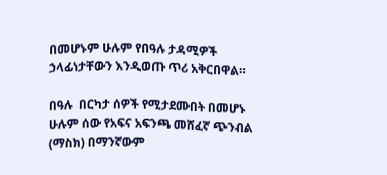በመሆኑም ሁሉም የበዓሉ ታዳሚዎች ኃላፊነታቸውን እንዲወጡ ጥሪ አቅርበዋል።

በዓሉ  በርካታ ሰዎች የሚታደሙበት በመሆኑ  ሁሉም ሰው የአፍና አፍንጫ መሸፈኛ ጭንብል (ማስክ) በማንኛውም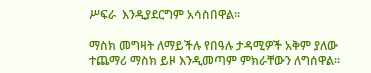ሥፍራ  እንዲያደርግም አሳስበዋል።

ማስክ መግዛት ለማይችሉ የበዓሉ ታዳሚዎች አቅም ያለው ተጨማሪ ማስክ ይዞ እንዲመጣም ምክራቸውን ለግሰዋል።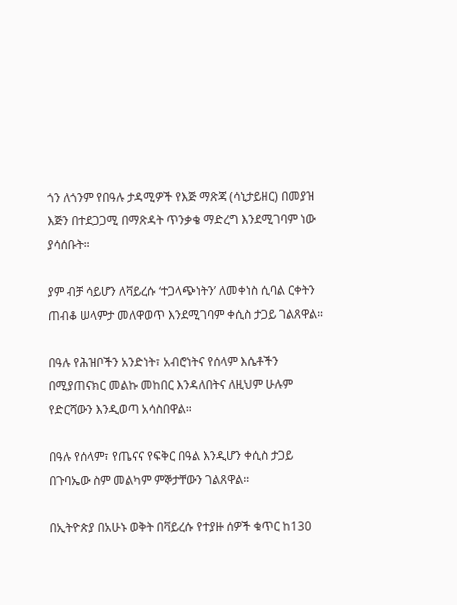ጎን ለጎንም የበዓሉ ታዳሚዎች የእጅ ማጽጃ (ሳኒታይዘር) በመያዝ እጅን በተደጋጋሚ በማጽዳት ጥንቃቄ ማድረግ እንደሚገባም ነው ያሳሰቡት።

ያም ብቻ ሳይሆን ለቫይረሱ ‘ተጋላጭነትን’ ለመቀነስ ሲባል ርቀትን ጠብቆ ሠላምታ መለዋወጥ እንደሚገባም ቀሲስ ታጋይ ገልጸዋል።

በዓሉ የሕዝቦችን አንድነት፣ አብሮነትና የሰላም እሴቶችን በሚያጠናክር መልኩ መከበር እንዳለበትና ለዚህም ሁሉም የድርሻውን እንዲወጣ አሳስበዋል።

በዓሉ የሰላም፣ የጤናና የፍቅር በዓል እንዲሆን ቀሲስ ታጋይ በጉባኤው ስም መልካም ምኞታቸውን ገልጸዋል።

በኢትዮጵያ በአሁኑ ወቅት በቫይረሱ የተያዙ ሰዎች ቁጥር ከ130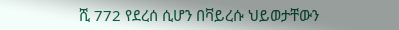ሺ 772 የደረሰ ሲሆን በቫይረሱ ህይወታቸውን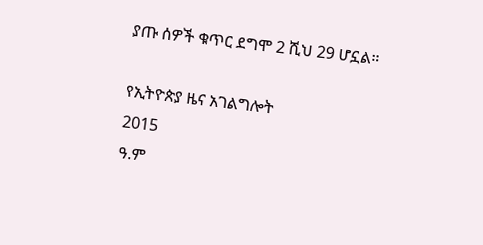ያጡ ሰዎች ቁጥር ደግሞ 2 ሺህ 29 ሆኗል።

የኢትዮጵያ ዜና አገልግሎት
2015
ዓ.ም